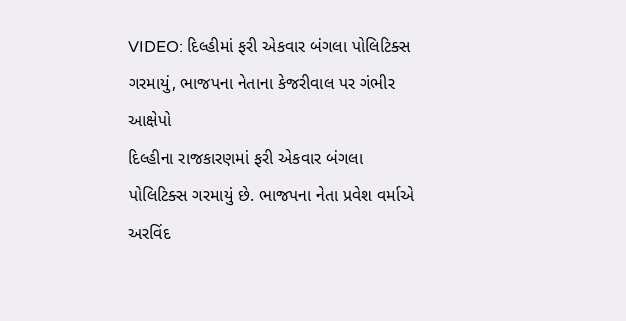VIDEO: દિલ્હીમાં ફરી એકવાર બંગલા પોલિટિક્સ ગરમાયું, ભાજપના નેતાના કેજરીવાલ પર ગંભીર આક્ષેપો
દિલ્હીના રાજકારણમાં ફરી એકવાર બંગલા પોલિટિક્સ ગરમાયું છે. ભાજપના નેતા પ્રવેશ વર્માએ અરવિંદ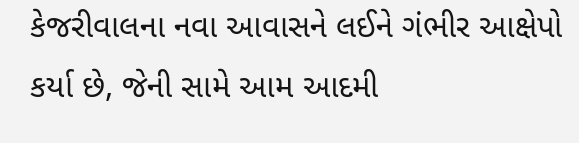કેજરીવાલના નવા આવાસને લઈને ગંભીર આક્ષેપો કર્યા છે, જેની સામે આમ આદમી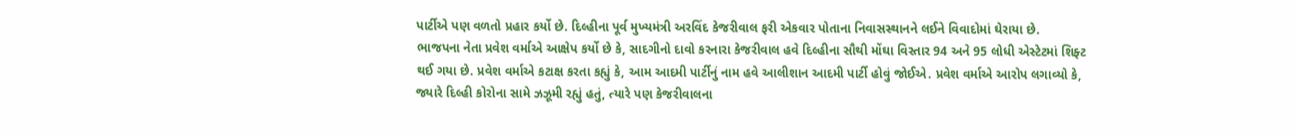પાર્ટીએ પણ વળતો પ્રહાર કર્યો છે. દિલ્હીના પૂર્વ મુખ્યમંત્રી અરવિંદ કેજરીવાલ ફરી એકવાર પોતાના નિવાસસ્થાનને લઈને વિવાદોમાં ઘેરાયા છે.
ભાજપના નેતા પ્રવેશ વર્માએ આક્ષેપ કર્યો છે કે, સાદગીનો દાવો કરનારા કેજરીવાલ હવે દિલ્હીના સૌથી મોંઘા વિસ્તાર 94 અને 95 લોધી એસ્ટેટમાં શિફ્ટ થઈ ગયા છે. પ્રવેશ વર્માએ કટાક્ષ કરતા કહ્યું કે, આમ આદમી પાર્ટીનું નામ હવે આલીશાન આદમી પાર્ટી હોવું જોઈએ. પ્રવેશ વર્માએ આરોપ લગાવ્યો કે, જ્યારે દિલ્હી કોરોના સામે ઝઝૂમી રહ્યું હતું, ત્યારે પણ કેજરીવાલના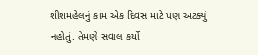શીશમહેલનું કામ એક દિવસ માટે પણ અટક્યું નહોતું. તેમણે સવાલ કર્યો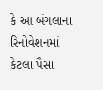કે આ બંગલાના રિનોવેશનમાં કેટલા પૈસા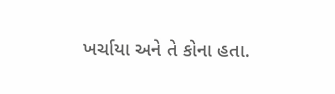ખર્ચાયા અને તે કોના હતા.